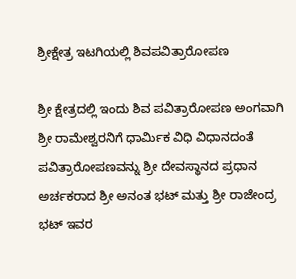ಶ್ರೀಕ್ಷೇತ್ರ ಇಟಗಿಯಲ್ಲಿ ಶಿವಪವಿತ್ರಾರೋಪಣ

ಶ್ರೀ ಕ್ಷೇತ್ರದಲ್ಲಿ ಇಂದು ಶಿವ ಪವಿತ್ರಾರೋಪಣ ಅಂಗವಾಗಿ ಶ್ರೀ ರಾಮೇಶ್ವರನಿಗೆ ಧಾರ್ಮಿಕ ವಿಧಿ ವಿಧಾನದಂತೆ ಪವಿತ್ರಾರೋಪಣವನ್ನು ಶ್ರೀ ದೇವಸ್ಥಾನದ ಪ್ರಧಾನ ಅರ್ಚಕರಾದ ಶ್ರೀ ಅನಂತ ಭಟ್ ಮತ್ತು ಶ್ರೀ ರಾಜೇಂದ್ರ ಭಟ್ ಇವರ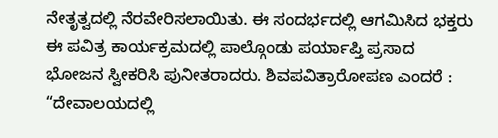ನೇತೃತ್ವದಲ್ಲಿ ನೆರವೇರಿಸಲಾಯಿತು. ಈ ಸಂದರ್ಭದಲ್ಲಿ ಆಗಮಿಸಿದ ಭಕ್ತರು ಈ ಪವಿತ್ರ ಕಾರ್ಯಕ್ರಮದಲ್ಲಿ ಪಾಲ್ಗೊಂಡು ಪರ್ಯಾಪ್ತಿ ಪ್ರಸಾದ ಭೋಜನ ಸ್ವೀಕರಿಸಿ ಪುನೀತರಾದರು. ಶಿವಪವಿತ್ರಾರೋಪಣ ಎಂದರೆ : “ದೇವಾಲಯದಲ್ಲಿ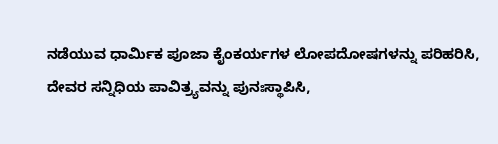ನಡೆಯುವ ಧಾರ್ಮಿಕ ಪೂಜಾ ಕೈಂಕರ್ಯಗಳ ಲೋಪದೋಷಗಳನ್ನು ಪರಿಹರಿಸಿ, ದೇವರ ಸನ್ನಿಧಿಯ ಪಾವಿತ್ರ್ಯವನ್ನು ಪುನಃಸ್ಥಾಪಿಸಿ,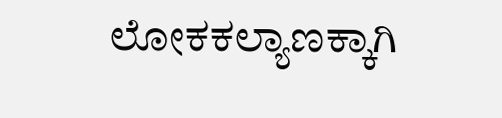ಲೋಕಕಲ್ಯಾಣಕ್ಕಾಗಿ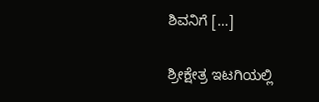ಶಿವನಿಗೆ […]

ಶ್ರೀಕ್ಷೇತ್ರ ಇಟಗಿಯಲ್ಲಿ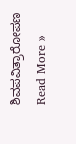ಶಿವಪವಿತ್ರಾರೋಪಣ Read More »